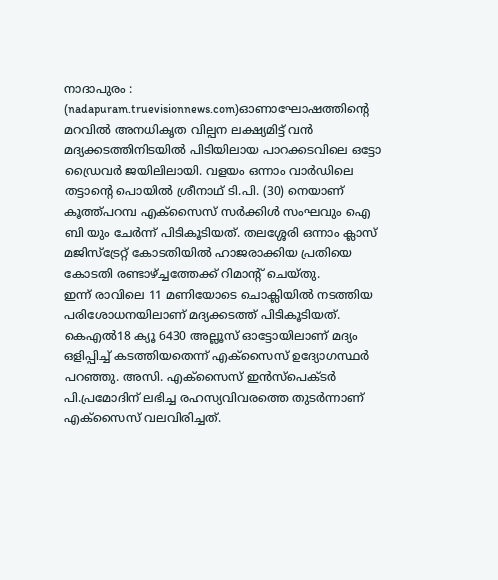നാദാപുരം : (nadapuram.truevisionnews.com)ഓണാഘോഷത്തിൻ്റെ മറവിൽ അനധികൃത വില്പന ലക്ഷ്യമിട്ട് വൻ മദ്യക്കടത്തിനിടയിൽ പിടിയിലായ പാറക്കടവിലെ ഒട്ടോ ഡ്രൈവർ ജയിലിലായി. വളയം ഒന്നാം വാർഡിലെ തട്ടാൻ്റെ പൊയിൽ ശ്രീനാഥ് ടി.പി. (30) നെയാണ് കൂത്ത്പറമ്പ എക്സൈസ് സർക്കിൾ സംഘവും ഐ ബി യും ചേർന്ന് പിടികൂടിയത്. തലശ്ശേരി ഒന്നാം ക്ലാസ് മജിസ്ട്രേറ്റ് കോടതിയിൽ ഹാജരാക്കിയ പ്രതിയെ കോടതി രണ്ടാഴ്ച്ചത്തേക്ക് റിമാൻ്റ് ചെയ്തു.
ഇന്ന് രാവിലെ 11 മണിയോടെ ചൊക്ലിയിൽ നടത്തിയ പരിശോധനയിലാണ് മദ്യക്കടത്ത് പിടികൂടിയത്. കെഎൽ18 ക്യൂ 6430 അല്ലൂസ് ഓട്ടോയിലാണ് മദ്യം ഒളിപ്പിച്ച് കടത്തിയതെന്ന് എക്സൈസ് ഉദ്യോഗസ്ഥർ പറഞ്ഞു. അസി. എക്സൈസ് ഇൻസ്പെക്ടർ പി.പ്രമോദിന് ലഭിച്ച രഹസ്യവിവരത്തെ തുടർന്നാണ് എക്സൈസ് വലവിരിച്ചത്.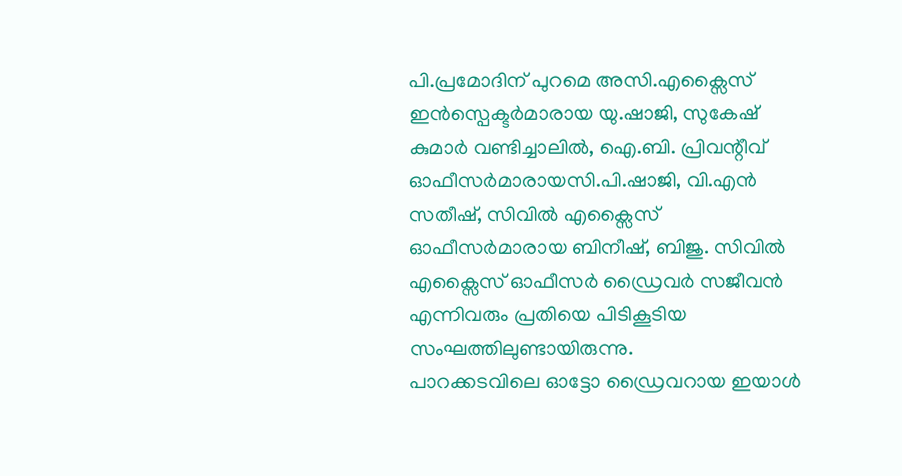പി.പ്രമോദിന് പുറമെ അസി.എക്സൈസ് ഇൻസ്പെക്ടർമാരായ യു.ഷാജി, സുകേഷ് കുമാർ വണ്ടിച്ചാലിൽ, ഐ.ബി. പ്രിവന്റീവ് ഓഫീസർമാരായസി.പി.ഷാജി, വി.എൻ സതീഷ്, സിവിൽ എക്സൈസ് ഓഫീസർമാരായ ബിനീഷ്, ബിജു. സിവിൽ എക്സൈസ് ഓഫീസർ ഡ്രൈവർ സജീവൻ എന്നിവരും പ്രതിയെ പിടികൂടിയ സംഘത്തിലുണ്ടായിരുന്നു.
പാറക്കടവിലെ ഓട്ടോ ഡ്രൈവറായ ഇയാൾ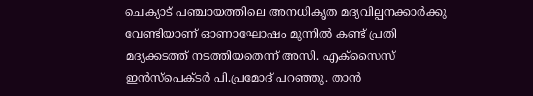ചെക്യാട് പഞ്ചായത്തിലെ അനധികൃത മദ്യവില്പനക്കാർക്കു വേണ്ടിയാണ് ഓണാഘോഷം മുന്നിൽ കണ്ട് പ്രതി മദ്യക്കടത്ത് നടത്തിയതെന്ന് അസി. എക്സൈസ് ഇൻസ്പെക്ടർ പി.പ്രമോദ് പറഞ്ഞു. താൻ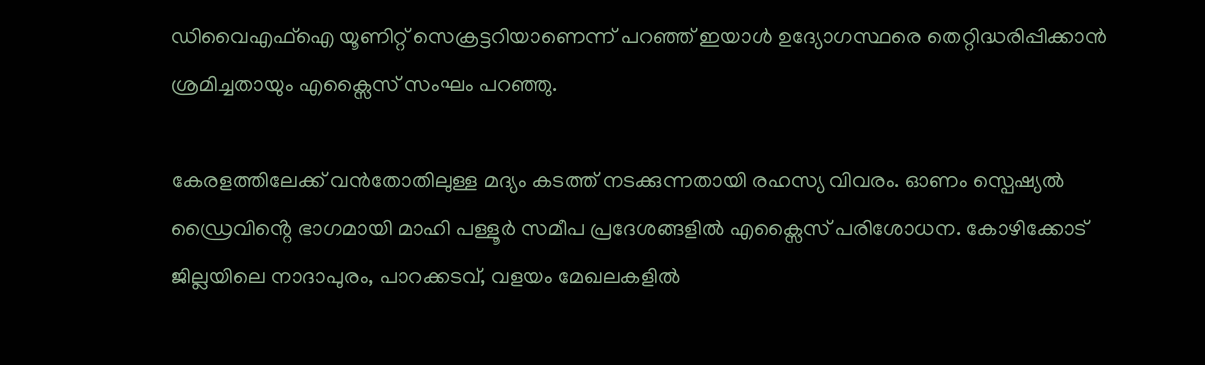ഡിവൈഎഫ്ഐ യൂണിറ്റ് സെക്രട്ടറിയാണെന്ന് പറഞ്ഞ് ഇയാൾ ഉദ്യോഗസ്ഥരെ തെറ്റിദ്ധരിപ്പിക്കാൻ ശ്രമിച്ചതായും എക്സൈസ് സംഘം പറഞ്ഞു.

കേരളത്തിലേക്ക് വൻതോതിലുള്ള മദ്യം കടത്ത് നടക്കുന്നതായി രഹസ്യ വിവരം. ഓണം സ്പെഷ്യൽ ഡ്രൈവിൻ്റെ ഭാഗമായി മാഹി പള്ളൂർ സമീപ പ്രദേശങ്ങളിൽ എക്സൈസ് പരിശോധന. കോഴിക്കോട് ജില്ലയിലെ നാദാപുരം, പാറക്കടവ്, വളയം മേഖലകളിൽ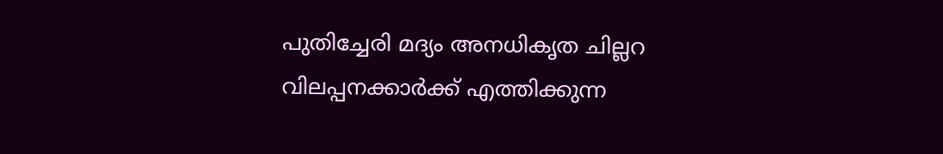പുതിച്ചേരി മദ്യം അനധികൃത ചില്ലറ വിലപ്പനക്കാർക്ക് എത്തിക്കുന്ന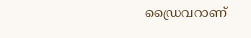ഡ്രൈവറാണ്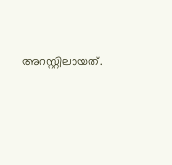അറസ്റ്റിലായത്.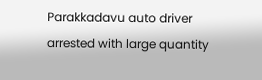Parakkadavu auto driver arrested with large quantity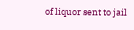of liquor sent to jail